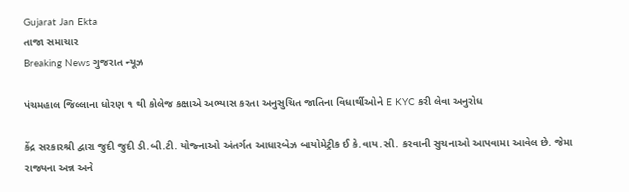Gujarat Jan Ekta
તાજા સમાચાર
Breaking News ગુજરાત ન્યૂઝ

પંચમહાલ જિલ્લાના ધોરણ ૧ થી કોલેજ કક્ષાએ અભ્યાસ કરતા અનુસુચિત જાતિના વિધાર્થીઓને E KYC કરી લેવા અનુરોધ

કેંદ્ર સરકારશ્રી દ્વારા જુદી જુદી ડી.બી.ટી. યોજ્નાઓ અંતર્ગત આધારબેઝ બાયોમેટ્રીક ઈ કે.વાય.સી. કરવાની સુચનાઓ આપવામા આવેલ છે. જેમા રાજ્યના અન્ન અને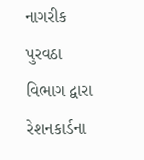નાગરીક પુરવઠા વિભાગ દ્વારા રેશનકાર્ડના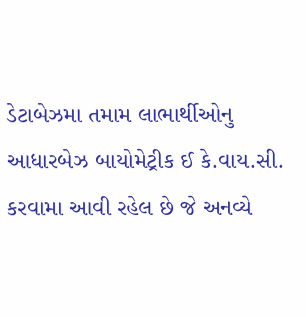ડેટાબેઝમા તમામ લાભાર્થીઓનુ આધારબેઝ બાયોમેટ્રીક ઈ કે.વાય.સી. કરવામા આવી રહેલ છે જે અનવ્યે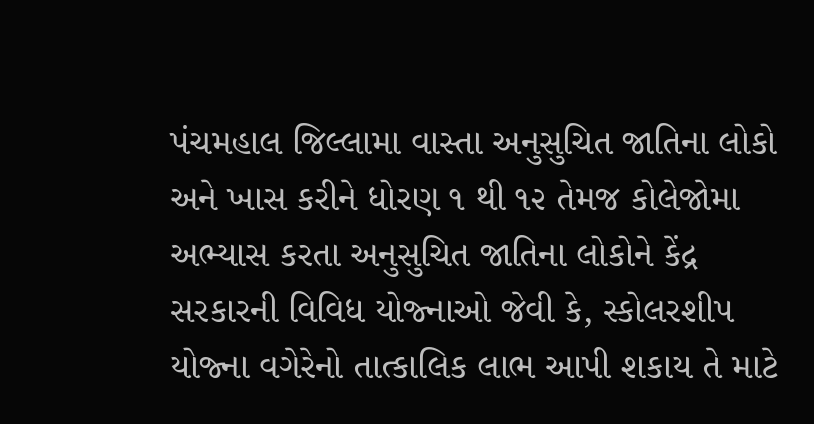પંચમહાલ જિલ્લામા વાસ્તા અનુસુચિત જાતિના લોકો અને ખાસ કરીને ધોરણ ૧ થી ૧૨ તેમજ કોલેજોમા અભ્યાસ કરતા અનુસુચિત જાતિના લોકોને કેંદ્ર સરકારની વિવિધ યોજ્નાઓ જેવી કે, સ્કોલરશીપ યોજ્ના વગેરેનો તાત્કાલિક લાભ આપી શકાય તે માટે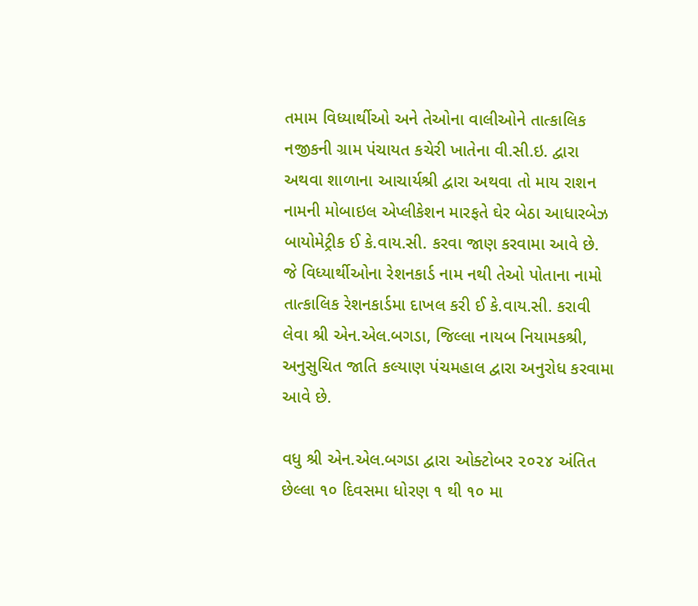તમામ વિધ્યાર્થીઓ અને તેઓના વાલીઓને તાત્કાલિક નજીકની ગ્રામ પંચાયત કચેરી ખાતેના વી.સી.ઇ. દ્વારા અથવા શાળાના આચાર્યશ્રી દ્વારા અથવા તો માય રાશન નામની મોબાઇલ એપ્લીકેશન મારફતે ઘેર બેઠા આધારબેઝ બાયોમેટ્રીક ઈ કે.વાય.સી. કરવા જાણ કરવામા આવે છે. જે વિધ્યાર્થીઓના રેશનકાર્ડ નામ નથી તેઓ પોતાના નામો તાત્કાલિક રેશનકાર્ડમા દાખલ કરી ઈ કે.વાય.સી. કરાવી લેવા શ્રી એન.એલ.બગડા, જિલ્લા નાયબ નિયામકશ્રી, અનુસુચિત જાતિ કલ્યાણ પંચમહાલ દ્વારા અનુરોધ કરવામા આવે છે.

વધુ શ્રી એન.એલ.બગડા દ્વારા ઓક્ટોબર ૨૦૨૪ અંતિત છેલ્લા ૧૦ દિવસમા ધોરણ ૧ થી ૧૦ મા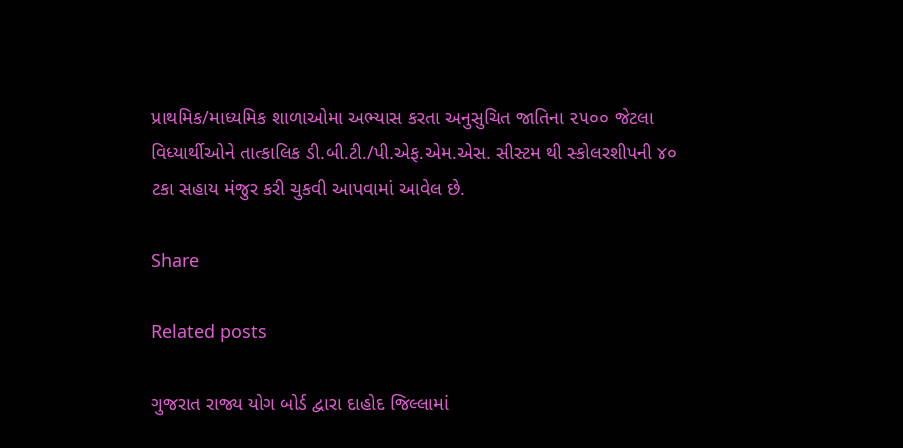પ્રાથમિક/માધ્યમિક શાળાઓમા અભ્યાસ કરતા અનુસુચિત જાતિના ૨૫૦૦ જેટલા વિધ્યાર્થીઓને તાત્કાલિક ડી.બી.ટી./પી.એફ.એમ.એસ. સીસ્ટમ થી સ્કોલરશીપની ૪૦ ટકા સહાય મંજુર કરી ચુકવી આપવામાં આવેલ છે.

Share

Related posts

ગુજરાત રાજ્ય યોગ બોર્ડ દ્વારા દાહોદ જિલ્લામાં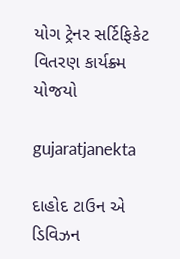યોગ ટ્રેનર સર્ટિફિકેટ વિતરણ કાર્યક્ર્મ યોજયો

gujaratjanekta

દાહોદ ટાઉન એ ડિવિઝન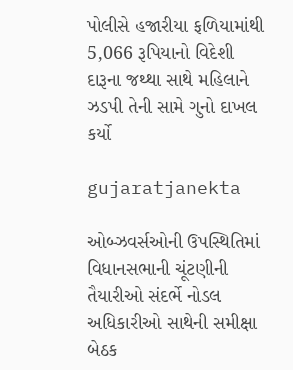પોલીસે હજારીયા ફળિયામાંથી 5,066 રૂપિયાનો વિદેશી દારૂના જથ્થા સાથે મહિલાને ઝડપી તેની સામે ગુનો દાખલ કર્યો

gujaratjanekta

ઓબ્ઝવર્સઓની ઉપસ્થિતિમાં વિધાનસભાની ચૂંટણીની તૈયારીઓ સંદર્ભે નોડલ અધિકારીઓ સાથેની સમીક્ષા બેઠક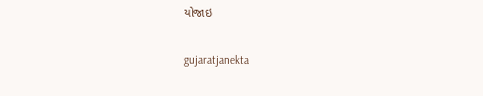યોજાઇ

gujaratjanekta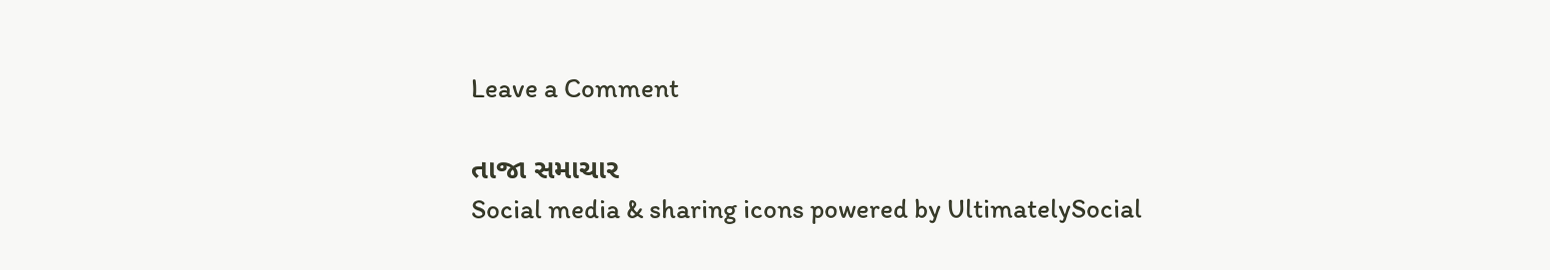Leave a Comment

તાજા સમાચાર
Social media & sharing icons powered by UltimatelySocial